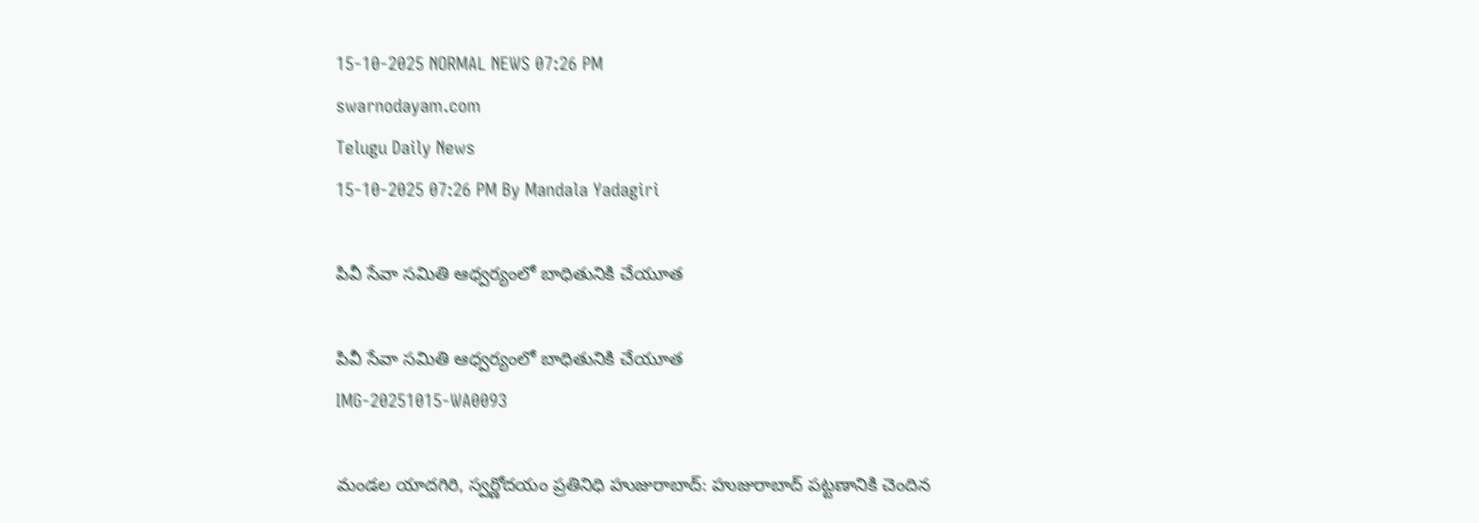15-10-2025 NORMAL NEWS 07:26 PM
swarnodayam.com
Telugu Daily News
15-10-2025 07:26 PM By Mandala Yadagiri

పివీ సేవా సమితి ఆధ్వర్యంలో బాధితునికి చేయూత

పివీ సేవా సమితి ఆధ్వర్యంలో బాధితునికి చేయూత
IMG-20251015-WA0093

మండల యాదగిరి, స్వర్ణోదయం ప్రతినిధి హుజురాబాద్: హుజురాబాద్ పట్టణానికి చెందిన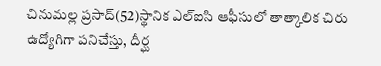చినుమల్ల ప్రసాద్(52)స్థానిక ఎల్ఐసి ఆఫీసులో తాత్కాలిక చిరు ఉద్యోగిగా పనిచేస్తు, దీర్ఘ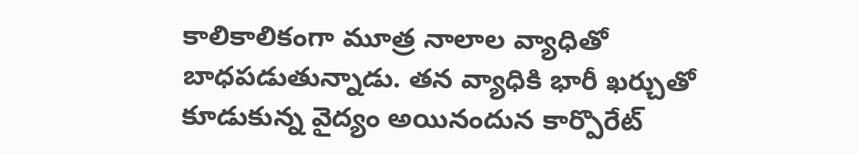కాలికాలికంగా మూత్ర నాలాల వ్యాధితో బాధపడుతున్నాడు. తన వ్యాధికి భారీ ఖర్చుతో కూడుకున్న వైద్యం అయినందున కార్పొరేట్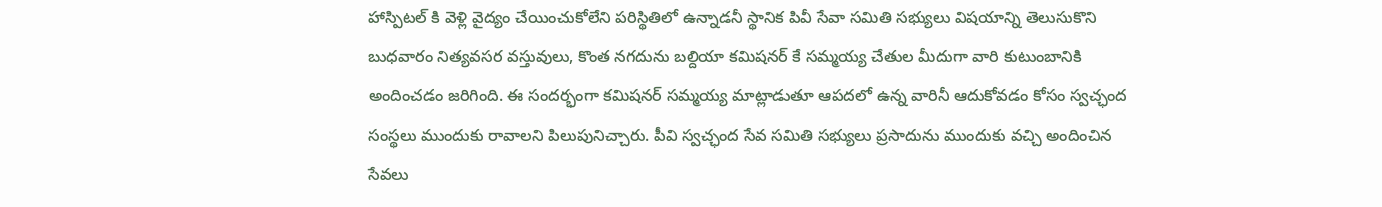హాస్పిటల్ కి వెళ్లి వైద్యం చేయించుకోలేని పరిస్థితిలో ఉన్నాడనీ స్థానిక పివీ సేవా సమితి సభ్యులు విషయాన్ని తెలుసుకొని బుధవారం నిత్యవసర వస్తువులు, కొంత నగదును బల్దియా కమిషనర్ కే సమ్మయ్య చేతుల మీదుగా వారి కుటుంబానికి అందించడం జరిగింది. ఈ సందర్భంగా కమిషనర్ సమ్మయ్య మాట్లాడుతూ ఆపదలో ఉన్న వారినీ ఆదుకోవడం కోసం స్వచ్ఛంద సంస్థలు ముందుకు రావాలని పిలుపునిచ్చారు. పీవి స్వచ్ఛంద సేవ సమితి సభ్యులు ప్రసాదును ముందుకు వచ్చి అందించిన సేవలు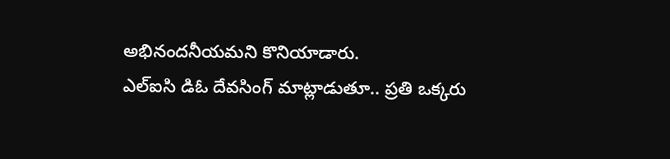అభినందనీయమని కొనియాడారు.
ఎల్ఐసి డిఓ దేవసింగ్ మాట్లాడుతూ.. ప్రతి ఒక్కరు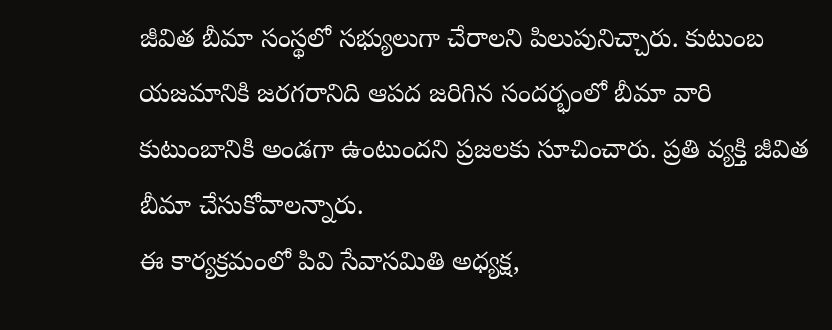జీవిత బీమా సంస్థలో సభ్యులుగా చేరాలని పిలుపునిచ్చారు. కుటుంబ యజమానికి జరగరానిది ఆపద జరిగిన సందర్భంలో బీమా వారి కుటుంబానికి అండగా ఉంటుందని ప్రజలకు సూచించారు. ప్రతి వ్యక్తి జీవిత బీమా చేసుకోవాలన్నారు.
ఈ కార్యక్రమంలో పివి సేవాసమితి అధ్యక్ష,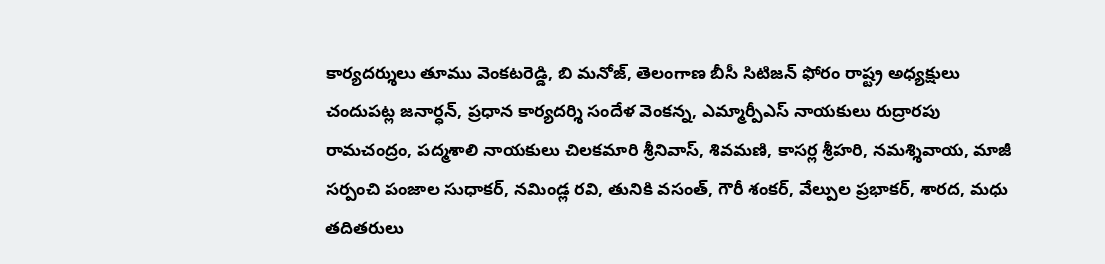కార్యదర్శులు తూము వెంకటరెడ్డి, బి మనోజ్, తెలంగాణ బీసీ సిటిజన్ ఫోరం రాష్ట్ర అధ్యక్షులు చందుపట్ల జనార్ధన్, ప్రధాన కార్యదర్శి సందేళ వెంకన్న, ఎమ్మార్పీఎస్ నాయకులు రుద్రారపు రామచంద్రం, పద్మశాలి నాయకులు చిలకమారి శ్రీనివాస్, శివమణి, కాసర్ల శ్రీహరి, నమశ్శివాయ, మాజీ సర్పంచి పంజాల సుధాకర్, నమిండ్ల రవి, తునికి వసంత్, గౌరీ శంకర్, వేల్పుల ప్రభాకర్, శారద, మధు తదితరులు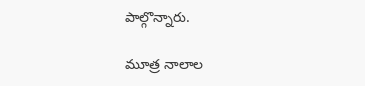పాల్గొన్నారు.

మూత్ర నాలాల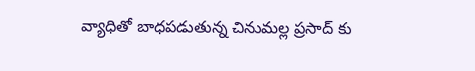వ్యాధితో బాధపడుతున్న చినుమల్ల ప్రసాద్ కు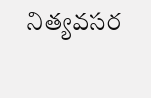నిత్యవసర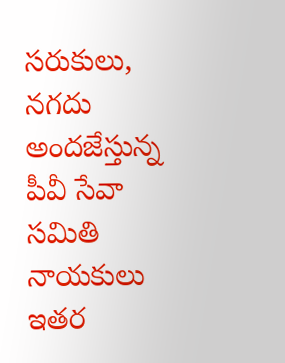సరుకులు, నగదు అందజేస్తున్న పీవీ సేవా సమితి నాయకులు ఇతర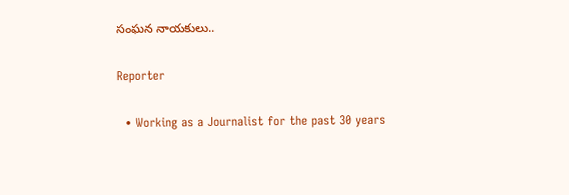సంఘన నాయకులు..

Reporter

  • Working as a Journalist for the past 30 years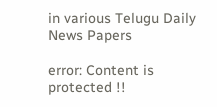in various Telugu Daily News Papers

error: Content is protected !!